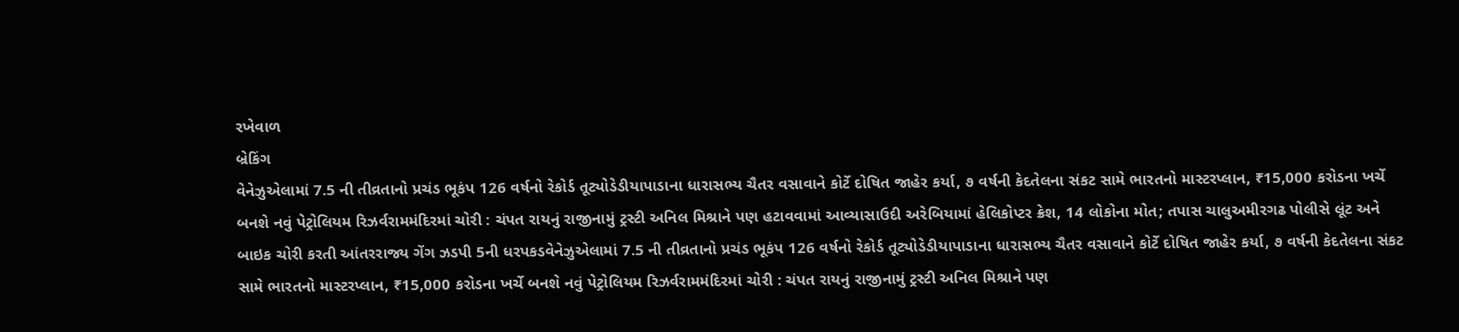રખેવાળ
બ્રેકિંગ
વેનેઝુએલામાં 7.5 ની તીવ્રતાનો પ્રચંડ ભૂકંપ 126 વર્ષનો રેકોર્ડ તૂટ્યોડેડીયાપાડાના ધારાસભ્ય ચૈતર વસાવાને કોર્ટે દોષિત જાહેર કર્યા, ૭ વર્ષની કેદતેલના સંકટ સામે ભારતનો માસ્ટરપ્લાન, ₹15,000 કરોડના ખર્ચે બનશે નવું પેટ્રોલિયમ રિઝર્વરામમંદિરમાં ચોરી : ચંપત રાયનું રાજીનામું ટ્રસ્ટી અનિલ મિશ્રાને પણ હટાવવામાં આવ્યાસાઉદી અરેબિયામાં હેલિકોપ્ટર ક્રેશ, 14 લોકોના મોત; તપાસ ચાલુઅમીરગઢ પોલીસે લૂંટ અને બાઇક ચોરી કરતી આંતરરાજ્ય ગેંગ ઝડપી 5ની ધરપકડવેનેઝુએલામાં 7.5 ની તીવ્રતાનો પ્રચંડ ભૂકંપ 126 વર્ષનો રેકોર્ડ તૂટ્યોડેડીયાપાડાના ધારાસભ્ય ચૈતર વસાવાને કોર્ટે દોષિત જાહેર કર્યા, ૭ વર્ષની કેદતેલના સંકટ સામે ભારતનો માસ્ટરપ્લાન, ₹15,000 કરોડના ખર્ચે બનશે નવું પેટ્રોલિયમ રિઝર્વરામમંદિરમાં ચોરી : ચંપત રાયનું રાજીનામું ટ્રસ્ટી અનિલ મિશ્રાને પણ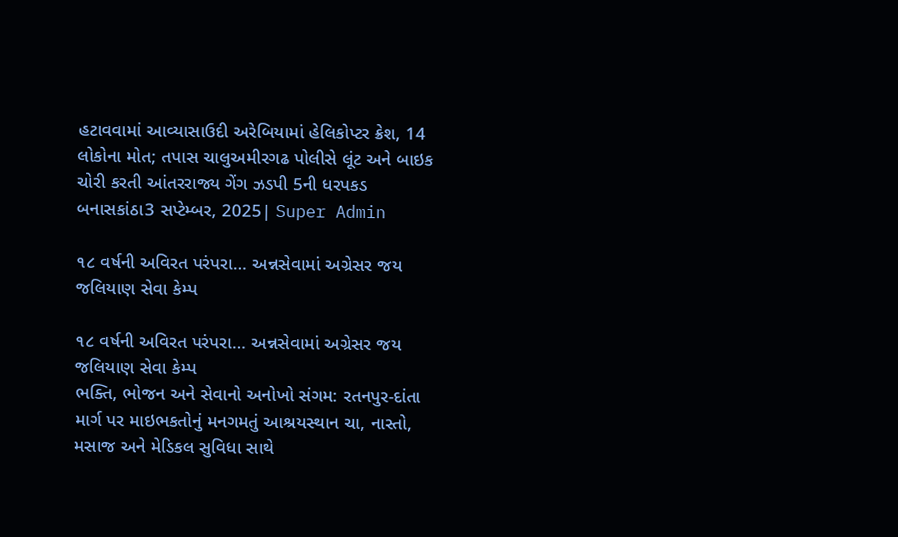હટાવવામાં આવ્યાસાઉદી અરેબિયામાં હેલિકોપ્ટર ક્રેશ, 14 લોકોના મોત; તપાસ ચાલુઅમીરગઢ પોલીસે લૂંટ અને બાઇક ચોરી કરતી આંતરરાજ્ય ગેંગ ઝડપી 5ની ધરપકડ
બનાસકાંઠા3 સપ્ટેમ્બર, 2025| Super Admin

૧૮ વર્ષની અવિરત પરંપરા… અન્નસેવામાં અગ્રેસર જય જલિયાણ સેવા કેમ્પ

૧૮ વર્ષની અવિરત પરંપરા… અન્નસેવામાં અગ્રેસર જય જલિયાણ સેવા કેમ્પ
ભક્તિ, ભોજન અને સેવાનો અનોખો સંગમ: રતનપુર-દાંતા માર્ગ પર માઇભકતોનું મનગમતું આશ્રયસ્થાન ચા, નાસ્તો, મસાજ અને મેડિકલ સુવિધા સાથે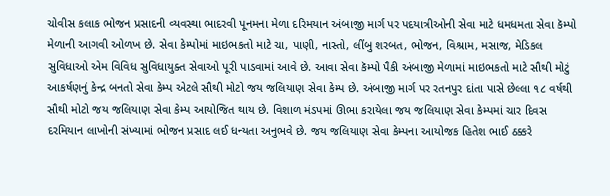ચોવીસ કલાક ભોજન પ્રસાદની વ્યવસ્થા ભાદરવી પૂનમના મેળા દરિમયાન અંબાજી માર્ગ પર પદયાત્રીઓની સેવા માટે ધમધમતા સેવા કૅમ્પો મેળાની આગવી ઓળખ છે. સેવા કેમ્પોમાં માઇભકતો માટે ચા, પાણી, નાસ્તો, લીંબુ શરબત, ભોજન, વિશ્રામ, મસાજ, મેડિકલ સુવિધાઓ એમ વિવિધ સુવિધાયુક્ત સેવાઓ પૂરી પાડવામાં આવે છે. આવા સેવા કૅમ્પો પૈકી અંબાજી મેળામાં માઇભકતો માટે સૌથી મોટું આકર્ષણનું કેન્દ્ર બનતો સેવા કેમ્પ એટલે સૌથી મોટો જય જલિયાણ સેવા કેમ્પ છે. અંબાજી માર્ગ પર રતનપુર દાંતા પાસે છેલ્લા ૧૮ વર્ષથી સૌથી મોટો જય જલિયાણ સેવા કેમ્પ આયોજિત થાય છે. વિશાળ મંડપમાં ઊભા કરાયેલા જય જલિયાણ સેવા કેમ્પમાં ચાર દિવસ દરમિયાન લાખોની સંખ્યામાં ભોજન પ્રસાદ લઈ ધન્યતા અનુભવે છે. જય જલિયાણ સેવા કેમ્પના આયોજક હિતેશ ભાઈ ઠક્કરે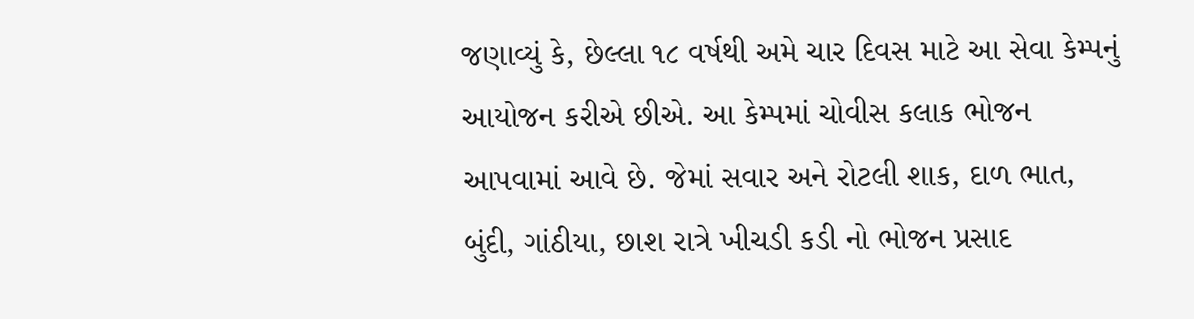જણાવ્યું કે, છેલ્લા ૧૮ વર્ષથી અમે ચાર દિવસ માટે આ સેવા કેમ્પનું આયોજન કરીએ છીએ. આ કેમ્પમાં ચોવીસ કલાક ભોજન આપવામાં આવે છે. જેમાં સવાર અને રોટલી શાક, દાળ ભાત, બુંદી, ગાંઠીયા, છાશ રાત્રે ખીચડી કડી નો ભોજન પ્રસાદ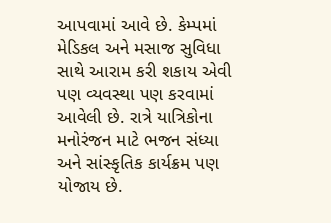આપવામાં આવે છે. કેમ્પમાં મેડિકલ અને મસાજ સુવિધા સાથે આરામ કરી શકાય એવી પણ વ્યવસ્થા પણ કરવામાં આવેલી છે. રાત્રે યાત્રિકોના મનોરંજન માટે ભજન સંધ્યા અને સાંસ્કૃતિક કાર્યક્રમ પણ યોજાય છે.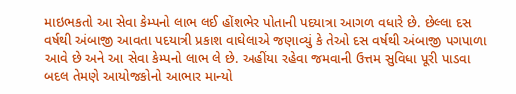માઇભકતો આ સેવા કેમ્પનો લાભ લઈ હોંશભેર પોતાની પદયાત્રા આગળ વધારે છે. છેલ્લા દસ વર્ષથી અંબાજી આવતા પદયાત્રી પ્રકાશ વાઘેલાએ જણાવ્યું કે તેઓ દસ વર્ષથી અંબાજી પગપાળા આવે છે અને આ સેવા કેમ્પનો લાભ લે છે. અહીંયા રહેવા જમવાની ઉત્તમ સુવિધા પૂરી પાડવા બદલ તેમણે આયોજકોનો આભાર માન્યો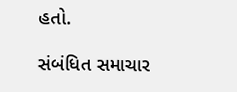હતો.

સંબંધિત સમાચાર